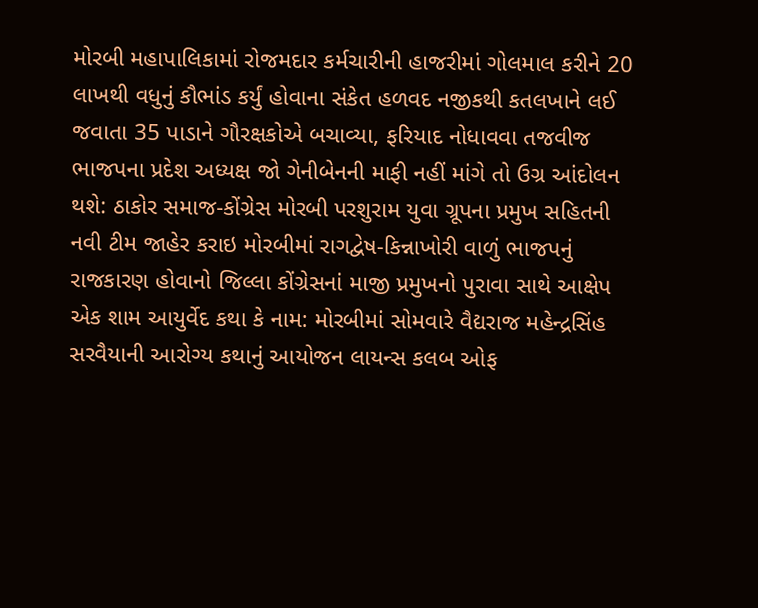મોરબી મહાપાલિકામાં રોજમદાર કર્મચારીની હાજરીમાં ગોલમાલ કરીને 20 લાખથી વધુનું કૌભાંડ કર્યું હોવાના સંકેત હળવદ નજીકથી કતલખાને લઈ જવાતા 35 પાડાને ગૌરક્ષકોએ બચાવ્યા, ફરિયાદ નોધાવવા તજવીજ ભાજપના પ્રદેશ અધ્યક્ષ જો ગેનીબેનની માફી નહીં માંગે તો ઉગ્ર આંદોલન થશે: ઠાકોર સમાજ-કોંગ્રેસ મોરબી પરશુરામ યુવા ગ્રૂપના પ્રમુખ સહિતની નવી ટીમ જાહેર કરાઇ મોરબીમાં રાગદ્વેષ-કિન્નાખોરી વાળું ભાજપનું રાજકારણ હોવાનો જિલ્લા કોંગ્રેસનાં માજી પ્રમુખનો પુરાવા સાથે આક્ષેપ એક શામ આયુર્વેદ કથા કે નામ: મોરબીમાં સોમવારે વૈદ્યરાજ મહેન્દ્રસિંહ સરવૈયાની આરોગ્ય કથાનું આયોજન લાયન્સ કલબ ઓફ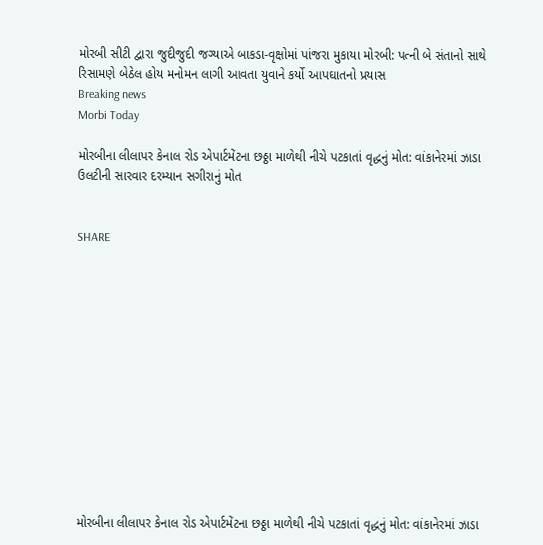મોરબી સીટી દ્વારા જુદીજુદી જગ્યાએ બાકડા-વૃક્ષોમાં પાંજરા મુકાયા મોરબી: પત્ની બે સંતાનો સાથે રિસામણે બેઠેલ હોય મનોમન લાગી આવતા યુવાને કર્યો આપઘાતનો પ્રયાસ
Breaking news
Morbi Today

મોરબીના લીલાપર કેનાલ રોડ એપાર્ટમેંટના છઠ્ઠા માળેથી નીચે પટકાતાં વૃદ્ધનું મોત: વાંકાનેરમાં ઝાડા ઉલટીની સારવાર દરમ્યાન સગીરાનું મોત


SHARE













મોરબીના લીલાપર કેનાલ રોડ એપાર્ટમેંટના છઠ્ઠા માળેથી નીચે પટકાતાં વૃદ્ધનું મોત: વાંકાનેરમાં ઝાડા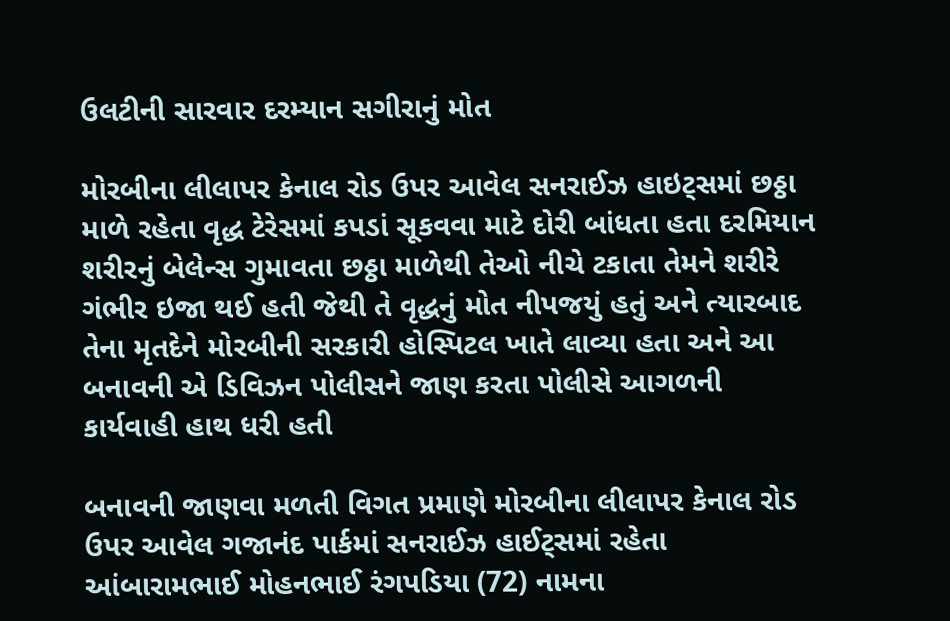ઉલટીની સારવાર દરમ્યાન સગીરાનું મોત

મોરબીના લીલાપર કેનાલ રોડ ઉપર આવેલ સનરાઈઝ હાઇટ્સમાં છઠ્ઠા માળે રહેતા વૃદ્ધ ટેરેસમાં કપડાં સૂકવવા માટે દોરી બાંધતા હતા દરમિયાન શરીરનું બેલેન્સ ગુમાવતા છઠ્ઠા માળેથી તેઓ નીચે ટકાતા તેમને શરીરે ગંભીર ઇજા થઈ હતી જેથી તે વૃદ્ધનું મોત નીપજયું હતું અને ત્યારબાદ તેના મૃતદેને મોરબીની સરકારી હોસ્પિટલ ખાતે લાવ્યા હતા અને આ બનાવની એ ડિવિઝન પોલીસને જાણ કરતા પોલીસે આગળની કાર્યવાહી હાથ ધરી હતી

બનાવની જાણવા મળતી વિગત પ્રમાણે મોરબીના લીલાપર કેનાલ રોડ ઉપર આવેલ ગજાનંદ પાર્કમાં સનરાઈઝ હાઈટ્સમાં રહેતા આંબારામભાઈ મોહનભાઈ રંગપડિયા (72) નામના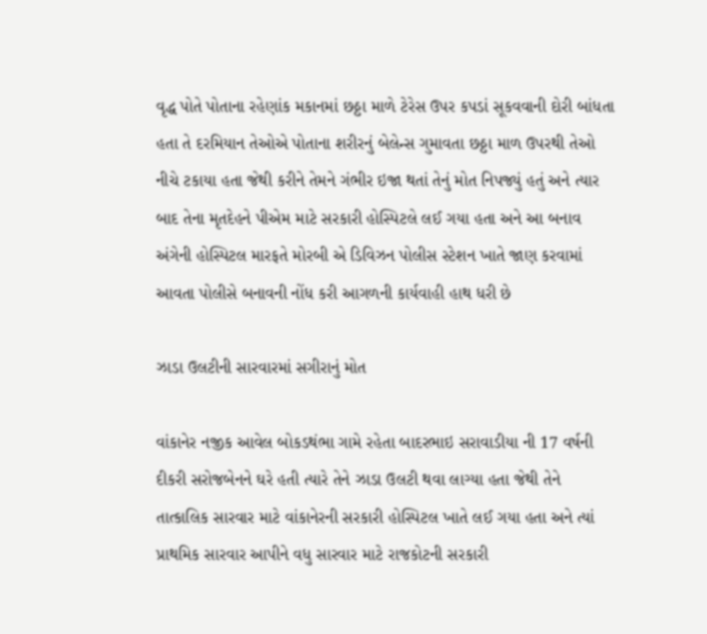વૃદ્ધ પોતે પોતાના રહેણાંક મકાનમાં છઠ્ઠા માળે ટેરેસ ઉપર કપડાં સૂકવવાની દોરી બાંધતા હતા તે દરમિયાન તેઓએ પોતાના શરીરનું બેલેન્સ ગુમાવતા છઠ્ઠા માળ ઉપરથી તેઓ નીચે ટકાયા હતા જેથી કરીને તેમને ગંભીર ઇજા થતાં તેનું મોત નિપજ્યું હતું અને ત્યાર બાદ તેના મૃતદેહને પીએમ માટે સરકારી હોસ્પિટલે લઈ ગયા હતા અને આ બનાવ અંગેની હોસ્પિટલ મારફતે મોરબી એ ડિવિઝન પોલીસ સ્ટેશન ખાતે જાણ કરવામાં આવતા પોલીસે બનાવની નોંધ કરી આગળની કાર્યવાહી હાથ ધરી છે

ઝાડા ઉલટીની સારવારમાં સગીરાનું મોત

વાંકાનેર નજીક આવેલ બોકડથંભા ગામે રહેતા બાદરભાઇ સરાવાડીયા ની 17 વર્ષની દીકરી સરોજબેનને ઘરે હતી ત્યારે તેને ઝાડા ઉલટી થવા લાગ્યા હતા જેથી તેને તાત્કાલિક સારવાર માટે વાંકાનેરની સરકારી હોસ્પિટલ ખાતે લઈ ગયા હતા અને ત્યાં પ્રાથમિક સારવાર આપીને વધુ સારવાર માટે રાજકોટની સરકારી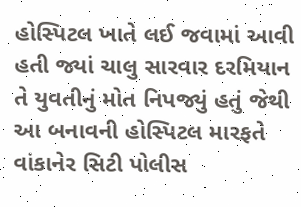હોસ્પિટલ ખાતે લઈ જવામાં આવી હતી જ્યાં ચાલુ સારવાર દરમિયાન તે યુવતીનું મોત નિપજ્યું હતું જેથી આ બનાવની હોસ્પિટલ મારફતે વાંકાનેર સિટી પોલીસ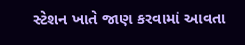સ્ટેશન ખાતે જાણ કરવામાં આવતા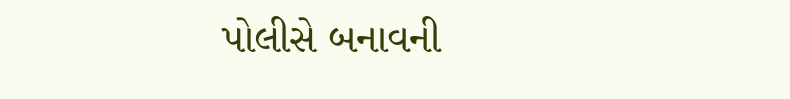પોલીસે બનાવની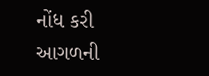નોંધ કરી આગળની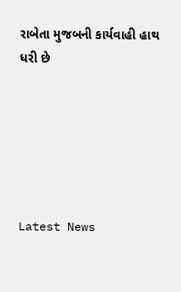રાબેતા મુજબની કાર્યવાહી હાથ ધરી છે






Latest News